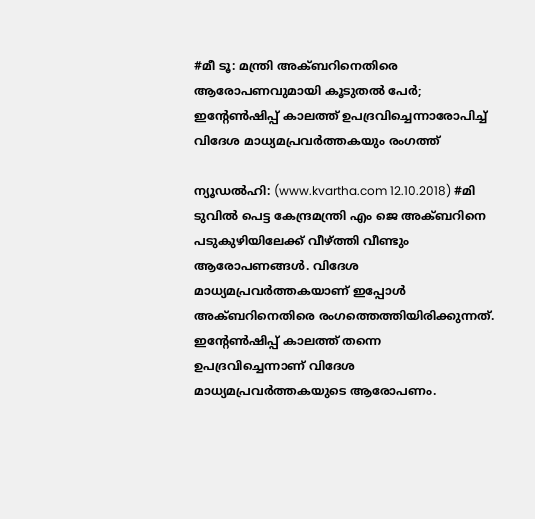#മീ ടൂ: മന്ത്രി അക്ബറിനെതിരെ ആരോപണവുമായി കൂടുതല്‍ പേര്‍; ഇന്റേണ്‍ഷിപ്പ് കാലത്ത് ഉപദ്രവിച്ചെന്നാരോപിച്ച് വിദേശ മാധ്യമപ്രവര്‍ത്തകയും രംഗത്ത്

ന്യൂഡല്‍ഹി: (www.kvartha.com 12.10.2018) #മി ടുവില്‍ പെട്ട കേന്ദ്രമന്ത്രി എം ജെ അക്ബറിനെ പടുകുഴിയിലേക്ക് വീഴ്ത്തി വീണ്ടും ആരോപണങ്ങള്‍. വിദേശ മാധ്യമപ്രവര്‍ത്തകയാണ് ഇപ്പോള്‍ അക്ബറിനെതിരെ രംഗത്തെത്തിയിരിക്കുന്നത്. ഇന്റേണ്‍ഷിപ്പ് കാലത്ത് തന്നെ ഉപദ്രവിച്ചെന്നാണ് വിദേശ മാധ്യമപ്രവര്‍ത്തകയുടെ ആരോപണം.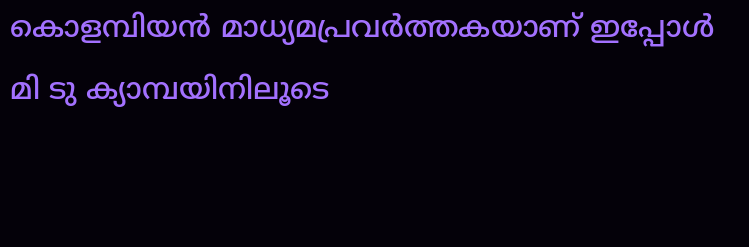കൊളമ്പിയന്‍ മാധ്യമപ്രവര്‍ത്തകയാണ് ഇപ്പോള്‍ മി ടു ക്യാമ്പയിനിലൂടെ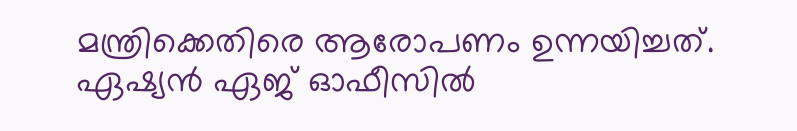മന്ത്രിക്കെതിരെ ആരോപണം ഉന്നയിച്ചത്. ഏഷ്യന്‍ ഏജ് ഓഫീസില്‍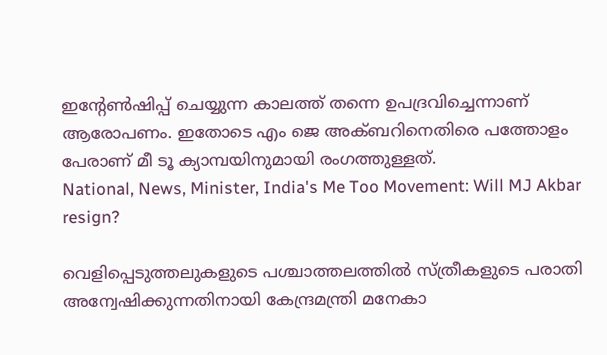ഇന്റേണ്‍ഷിപ്പ് ചെയ്യുന്ന കാലത്ത് തന്നെ ഉപദ്രവിച്ചെന്നാണ് ആരോപണം. ഇതോടെ എം ജെ അക്ബറിനെതിരെ പത്തോളം പേരാണ് മീ ടൂ ക്യാമ്പയിനുമായി രംഗത്തുള്ളത്.
National, News, Minister, India's Me Too Movement: Will MJ Akbar resign?

വെളിപ്പെടുത്തലുകളുടെ പശ്ചാത്തലത്തില്‍ സ്ത്രീകളുടെ പരാതി അന്വേഷിക്കുന്നതിനായി കേന്ദ്രമന്ത്രി മനേകാ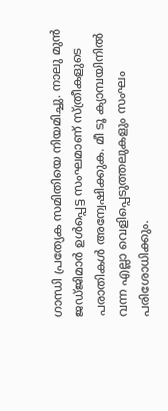ഗാന്ധി പ്രത്യേക സമിതിയെ നിയമിച്ചു. നാലു മുന്‍ ജഡ്ജിമാര്‍ ഉള്‍പ്പെട്ട സംഘമാണ് സ്ത്രീകളുടെ പരാതികള്‍ അന്വേഷിക്കുക. മീ ടൂ ക്യാമ്പയിനില്‍ വന്ന എല്ലാ വെളിപ്പെടുത്തലുകളും സംഘം പരിശോധിക്കും.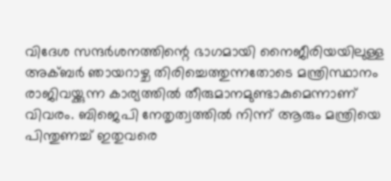വിദേശ സന്ദര്‍ശനത്തിന്റെ ഭാഗമായി നൈജീരിയയിലുള്ള അക്ബര്‍ ഞായറാഴ്ച തിരിച്ചെത്തുന്നതോടെ മന്ത്രിസ്ഥാനം രാജിവയ്ക്കുന്ന കാര്യത്തില്‍ തീരുമാനമുണ്ടാകുമെന്നാണ് വിവരം. ബിജെപി നേതൃത്വത്തില്‍ നിന്ന് ആരും മന്ത്രിയെ പിന്തുണച്ച് ഇതുവരെ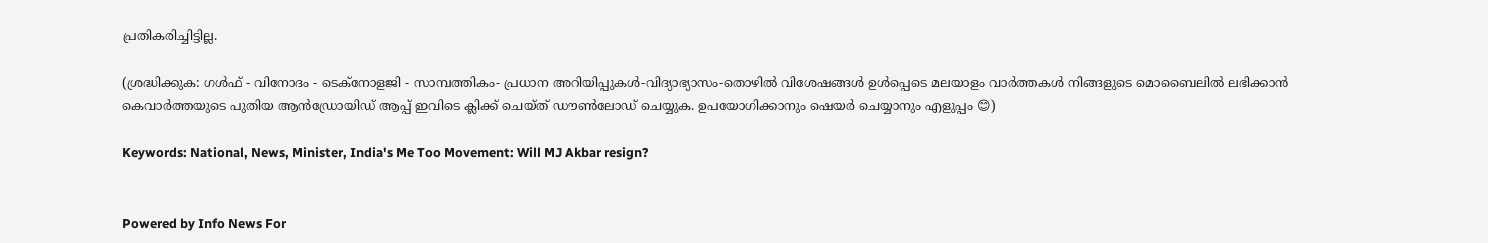പ്രതികരിച്ചിട്ടില്ല.

(ശ്രദ്ധിക്കുക: ഗൾഫ് - വിനോദം - ടെക്നോളജി - സാമ്പത്തികം- പ്രധാന അറിയിപ്പുകൾ-വിദ്യാഭ്യാസം-തൊഴിൽ വിശേഷങ്ങൾ ഉൾപ്പെടെ മലയാളം വാർത്തകൾ നിങ്ങളുടെ മൊബൈലിൽ ലഭിക്കാൻ കെവാർത്തയുടെ പുതിയ ആൻഡ്രോയിഡ് ആപ്പ് ഇവിടെ ക്ലിക്ക് ചെയ്ത് ഡൗൺലോഡ് ചെയ്യുക. ഉപയോഗിക്കാനും ഷെയർ ചെയ്യാനും എളുപ്പം 😊)

Keywords: National, News, Minister, India's Me Too Movement: Will MJ Akbar resign?


Powered by Info News For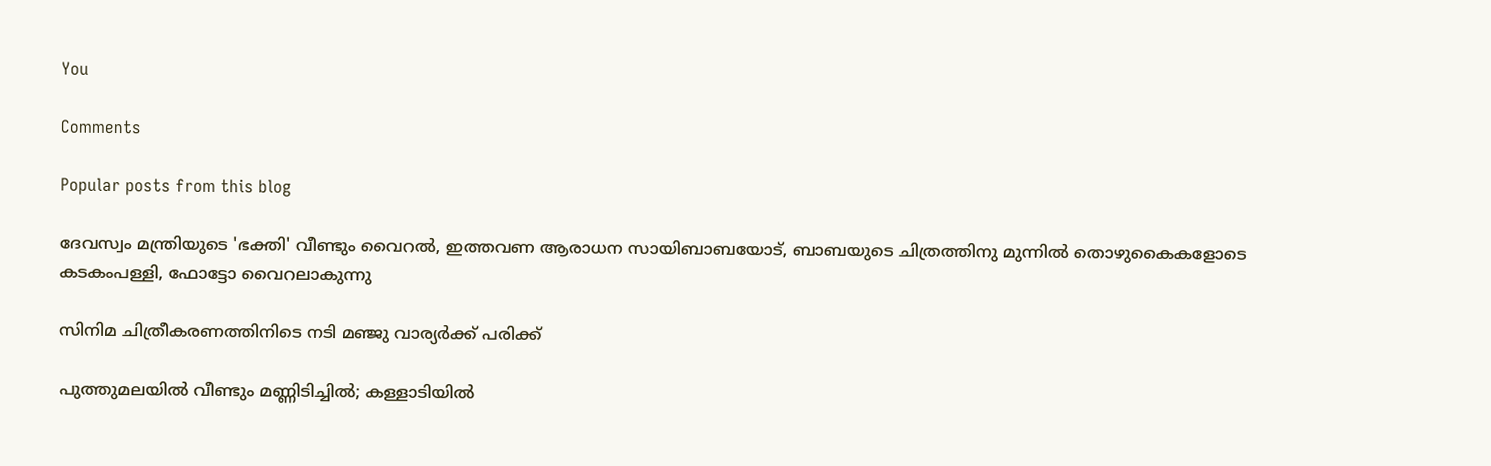You

Comments

Popular posts from this blog

ദേവസ്വം മന്ത്രിയുടെ 'ഭക്തി' വീണ്ടും വൈറല്‍, ഇത്തവണ ആരാധന സായിബാബയോട്, ബാബയുടെ ചിത്രത്തിനു മുന്നില്‍ തൊഴുകൈകളോടെ കടകംപള്ളി, ഫോട്ടോ വൈറലാകുന്നു

സിനിമ ചിത്രീകരണത്തിനിടെ നടി മഞ്ജു വാര്യര്‍ക്ക് പരിക്ക്

പുത്തുമലയില്‍ വീണ്ടും മണ്ണിടിച്ചില്‍; കള്ളാടിയില്‍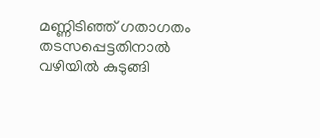മണ്ണിടിഞ്ഞ് ഗതാഗതം തടസപ്പെട്ടതിനാല്‍ വഴിയില്‍ കുടുങ്ങി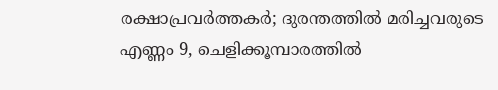രക്ഷാപ്രവര്‍ത്തകര്‍; ദുരന്തത്തില്‍ മരിച്ചവരുടെ എണ്ണം 9, ചെളിക്കൂമ്പാരത്തില്‍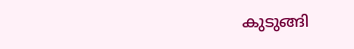കുടുങ്ങി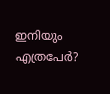ഇനിയും എത്രപേര്‍?